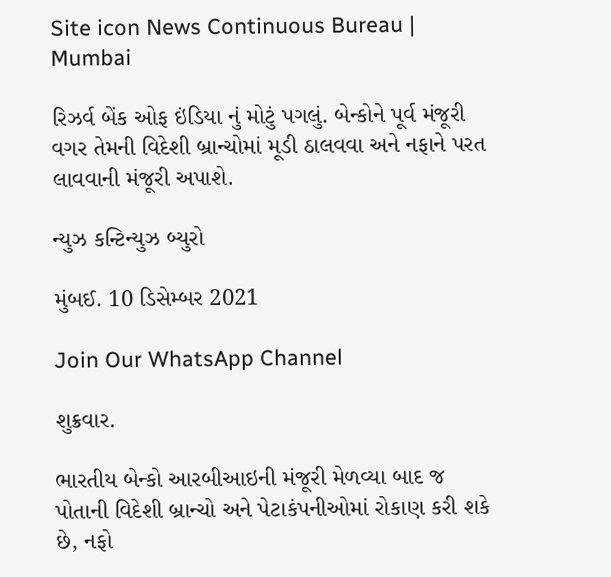Site icon News Continuous Bureau | Mumbai

રિઝર્વ બેંક ઓફ ઇંડિયા નું મોટું પગલું. બેન્કોને પૂર્વ મંજૂરી વગર તેમની વિદેશી બ્રાન્ચોમાં મૂડી ઠાલવવા અને નફાને પરત લાવવાની મંજૂરી અપાશે.

ન્યુઝ કન્ટિન્યુઝ બ્યુરો

મુંબઈ. 10 ડિસેમ્બર 2021

Join Our WhatsApp Channel

શુક્રવાર.

ભારતીય બેન્કો આરબીઆઇની મંજૂરી મેળવ્યા બાદ જ પોતાની વિદેશી બ્રાન્ચો અને પેટાકંપનીઓમાં રોકાણ કરી શકે છે, નફો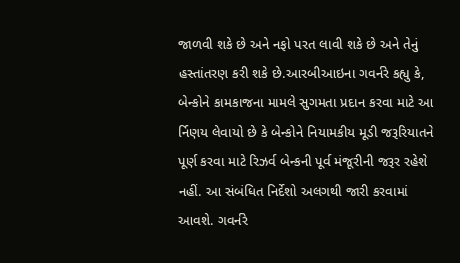જાળવી શકે છે અને નફો પરત લાવી શકે છે અને તેનું હસ્તાંતરણ કરી શકે છે.આરબીઆઇના ગવર્નરે કહ્યુ કે, બેન્કોને કામકાજના મામલે સુગમતા પ્રદાન કરવા માટે આ ર્નિણય લેવાયો છે કે બેન્કોને નિયામકીય મૂડી જરૂરિયાતને પૂર્ણ કરવા માટે રિઝર્વ બેન્કની પૂર્વ મંજૂરીની જરૂર રહેશે નહીં. આ સંબંધિત નિર્દેશો અલગથી જારી કરવામાં આવશે. ગવર્નરે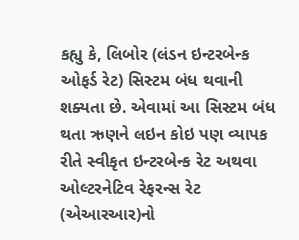કહ્યુ કે, લિબોર (લંડન ઇન્ટરબેન્ક ઓફર્ડ રેટ) સિસ્ટમ બંધ થવાની શક્યતા છે. એવામાં આ સિસ્ટમ બંધ થતા ઋણને લઇન કોઇ પણ વ્યાપક રીતે સ્વીકૃત ઇન્ટરબેન્ક રેટ અથવા ઓલ્ટરનેટિવ રેફરન્સ રેટ (એઆરઆર)નો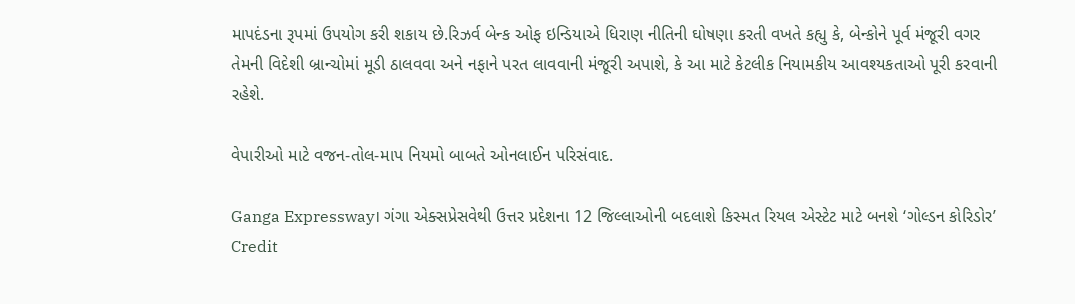માપદંડના રૂપમાં ઉપયોગ કરી શકાય છે.રિઝર્વ બેન્ક ઓફ ઇન્ડિયાએ ધિરાણ નીતિની ઘોષણા કરતી વખતે કહ્યુ કે, બેન્કોને પૂર્વ મંજૂરી વગર તેમની વિદેશી બ્રાન્ચોમાં મૂડી ઠાલવવા અને નફાને પરત લાવવાની મંજૂરી અપાશે, કે આ માટે કેટલીક નિયામકીય આવશ્યકતાઓ પૂરી કરવાની રહેશે.

વેપારીઓ માટે વજન-તોલ-માપ નિયમો બાબતે ઓનલાઈન પરિસંવાદ.

Ganga Expressway। ગંગા એક્સપ્રેસવેથી ઉત્તર પ્રદેશના 12 જિલ્લાઓની બદલાશે કિસ્મત રિયલ એસ્ટેટ માટે બનશે ‘ગોલ્ડન કોરિડોર’
Credit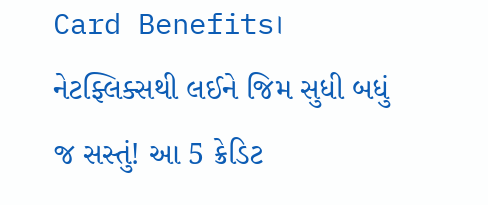Card Benefits। નેટફ્લિક્સથી લઈને જિમ સુધી બધું જ સસ્તું! આ 5 ક્રેડિટ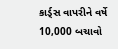કાર્ડ્સ વાપરીને વર્ષે 10,000 બચાવો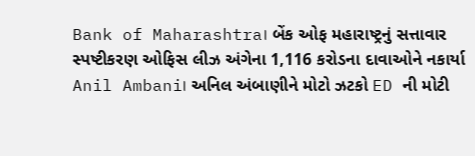Bank of Maharashtra। બેંક ઓફ મહારાષ્ટ્રનું સત્તાવાર સ્પષ્ટીકરણ ઓફિસ લીઝ અંગેના 1,116 કરોડના દાવાઓને નકાર્યા
Anil Ambani। અનિલ અંબાણીને મોટો ઝટકો ED ની મોટી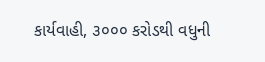કાર્યવાહી, ૩૦૦૦ કરોડથી વધુની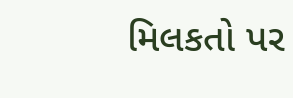મિલકતો પર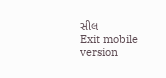સીલ
Exit mobile version